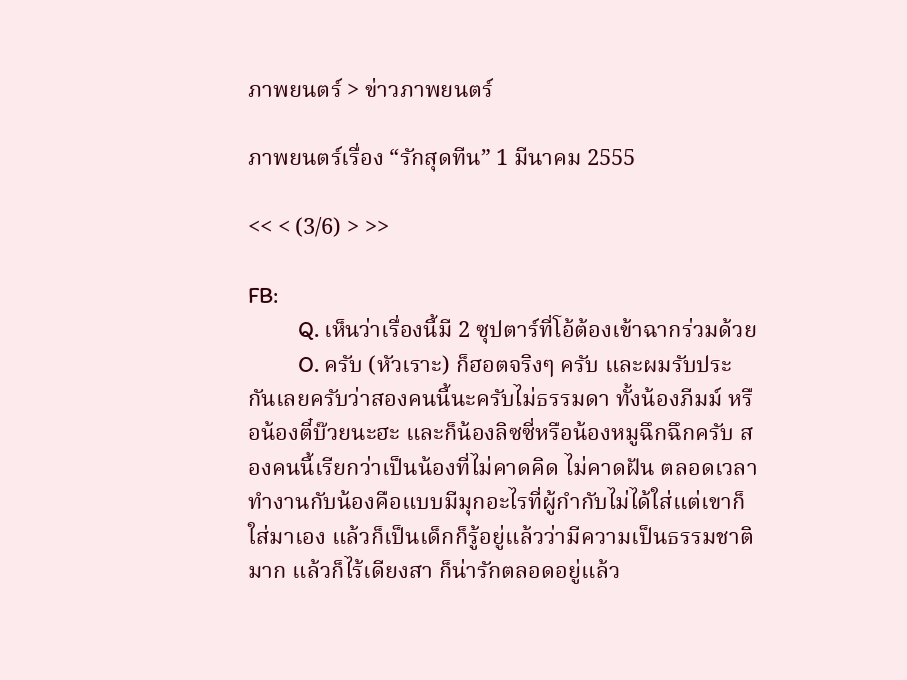ภาพยนตร์ > ข่าวภาพยนตร์

ภาพยนตร์เรื่อง “รักสุดทีน” 1 มีนาคม 2555

<< < (3/6) > >>

FB:
          Q. เห็นว่าเรื่องนี้มี 2 ซุปตาร์ที่โอ้ต้องเข้าฉากร่วมด้วย
          O. ครับ (หัวเราะ) ก็ฮอตจริงๆ ครับ และผมรับประกันเลยครับว่าสองคนนี้นะครับไม่ธรรมดา ทั้งน้องภีมม์ หรือน้องตี๋บ๊วยนะฮะ และก็น้องลิซซี่หรือน้องหมูฉึกฉึกครับ สองคนนี้เรียกว่าเป็นน้องที่ไม่คาดคิด ไม่คาดฝัน ตลอดเวลา ทำงานกับน้องคือแบบมีมุกอะไรที่ผู้กำกับไม่ได้ใส่แต่เขาก็ใส่มาเอง แล้วก็เป็นเด็กก็รู้อยู่แล้วว่ามีความเป็นธรรมชาติมาก แล้วก็ไร้เดียงสา ก็น่ารักตลอดอยู่แล้ว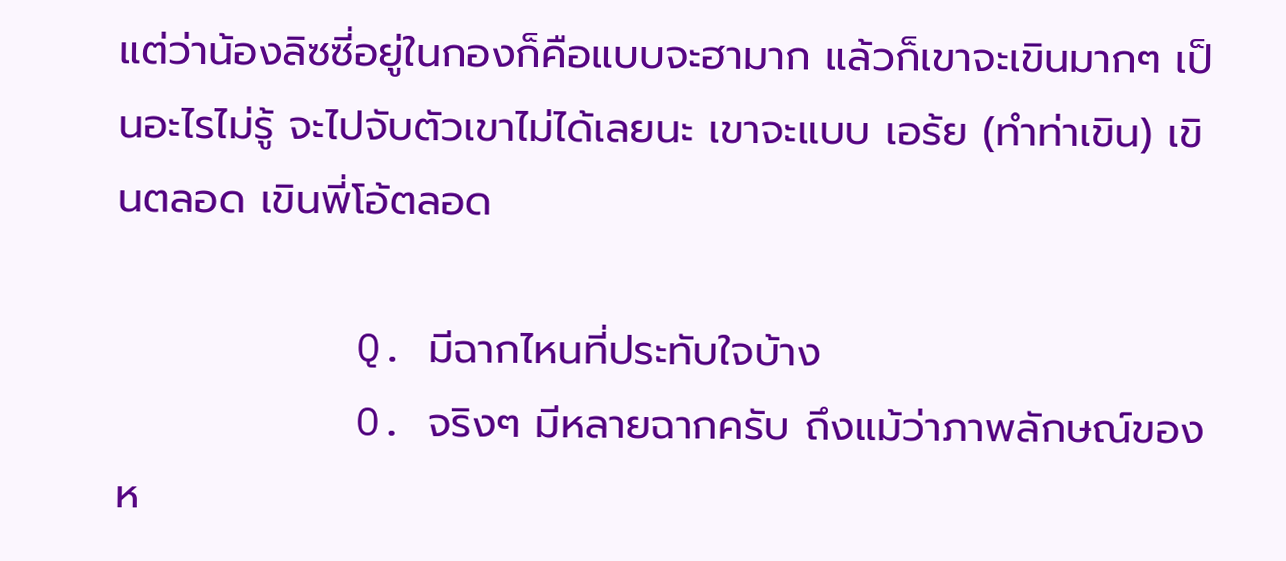แต่ว่าน้องลิซซี่อยู่ในกองก็คือแบบจะฮามาก แล้วก็เขาจะเขินมากๆ เป็นอะไรไม่รู้ จะไปจับตัวเขาไม่ได้เลยนะ เขาจะแบบ เอร้ย (ทำท่าเขิน) เขินตลอด เขินพี่โอ้ตลอด

          Q. มีฉากไหนที่ประทับใจบ้าง
          O. จริงๆ มีหลายฉากครับ ถึงแม้ว่าภาพลักษณ์ของห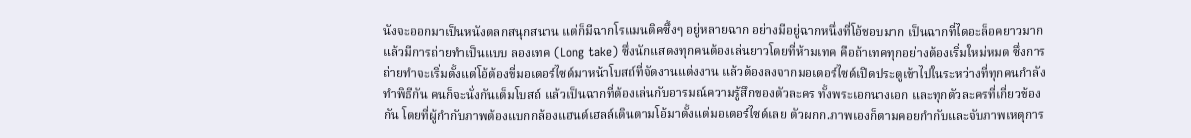นังจะออกมาเป็นหนังตลกสนุกสนาน แต่ก็มีฉากโรแมนติคซึ้งๆ อยู่หลายฉาก อย่างมีอยู่ฉากหนึ่งที่โอ้ชอบมาก เป็นฉากที่ไดอะล็อคยาวมากแล้วมีการถ่ายทำเป็นแบบ ลองเทค (Long take) ซึ่งนักแสดงทุกคนต้องเล่นยาวโดยที่ห้ามเทค คือถ้าเทคทุกอย่างต้องเริ่มใหม่หมด ซึ่งการถ่ายทำจะเริ่มตั้งแต่โอ้ต้องขี่มอเตอร์ไซด์มาหน้าโบสถ์ที่จัดงานแต่งงาน แล้วต้องลงจากมอเตอร์ไซด์เปิดประตูเข้าไปในระหว่างที่ทุกคนกำลังทำพิธีกัน คนก็จะนั่งกันเต็มโบสถ์ แล้วเป็นฉากที่ต้องเล่นกับอารมณ์ความรู้สึกของตัวละคร ทั้งพระเอกนางเอก และทุกตัวละครที่เกี่ยวข้องกัน โดยที่ผู้กำกับภาพต้องแบกกล้องแฮนด์เฮลล์เดินตามโอ้มาตั้งแต่มอเตอร์ไซด์เลย ตัวผกก.ภาพเองก็ตามคอยกำกับและจับภาพเหตุการ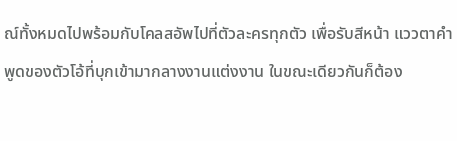ณ์ทั้งหมดไปพร้อมกับโคลสอัพไปที่ตัวละครทุกตัว เพื่อรับสีหน้า แววตาคำพูดของตัวโอ้ที่บุกเข้ามากลางงานแต่งงาน ในขณะเดียวกันก็ต้อง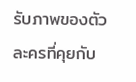รับภาพของตัวละครที่คุยกับ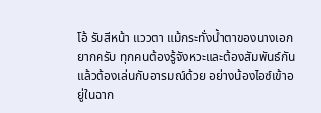โอ้ รับสีหน้า แววตา แม้กระทั่งน้ำตาของนางเอก ยากครับ ทุกคนต้องรู้จังหวะและต้องสัมพันธ์กัน แล้วต้องเล่นกับอารมณ์ด้วย อย่างน้องไอซ์เข้าอยู่ในฉาก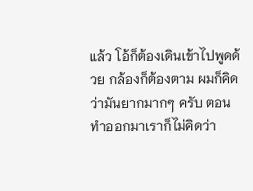แล้ว โอ้ก็ต้องเดินเข้าไปพูดด้วย กล้องก็ต้องตาม ผมก็คิดว่ามันยากมากๆ ครับ ตอนทำออกมาเราก็ไม่คิดว่า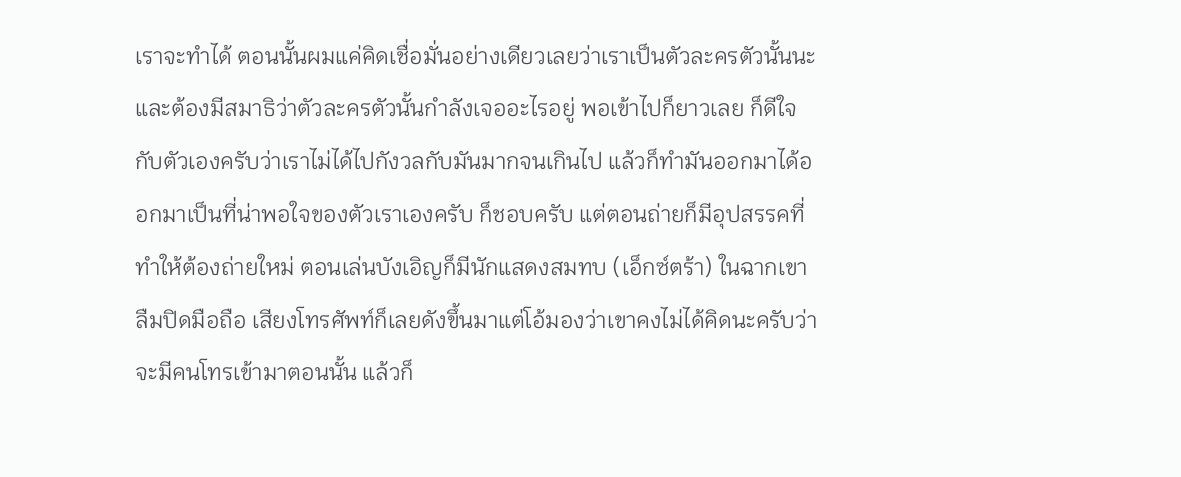เราจะทำได้ ตอนนั้นผมแค่คิดเชื่อมั่นอย่างเดียวเลยว่าเราเป็นตัวละครตัวนั้นนะ และต้องมีสมาธิว่าตัวละครตัวนั้นกำลังเจออะไรอยู่ พอเข้าไปก็ยาวเลย ก็ดีใจกับตัวเองครับว่าเราไม่ได้ไปกังวลกับมันมากจนเกินไป แล้วก็ทำมันออกมาได้ออกมาเป็นที่น่าพอใจของตัวเราเองครับ ก็ชอบครับ แต่ตอนถ่ายก็มีอุปสรรคที่ทำให้ต้องถ่ายใหม่ ตอนเล่นบังเอิญก็มีนักแสดงสมทบ (เอ็กซ์ตร้า) ในฉากเขาลืมปิดมือถือ เสียงโทรศัพท์ก็เลยดังขึ้นมาแต่โอ้มองว่าเขาคงไม่ได้คิดนะครับว่าจะมีคนโทรเข้ามาตอนนั้น แล้วก็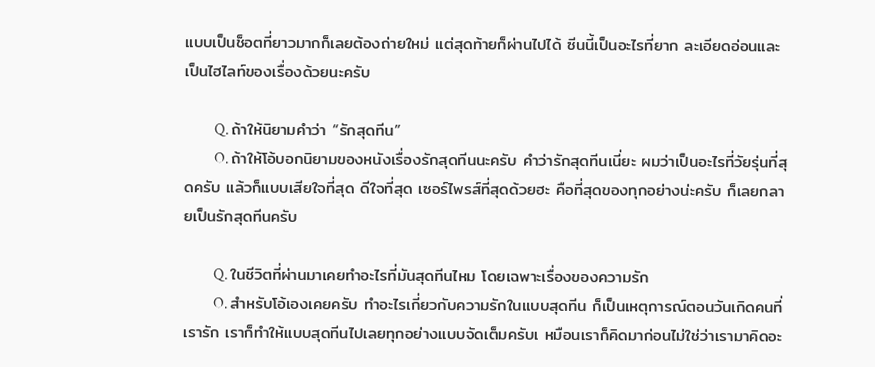แบบเป็นช็อตที่ยาวมากก็เลยต้องถ่ายใหม่ แต่สุดท้ายก็ผ่านไปได้ ซีนนี้เป็นอะไรที่ยาก ละเอียดอ่อนและเป็นไฮไลท์ของเรื่องด้วยนะครับ

          Q. ถ้าให้นิยามคำว่า “รักสุดทีน”
          O. ถ้าให้โอ้บอกนิยามของหนังเรื่องรักสุดทีนนะครับ คำว่ารักสุดทีนเนี่ยะ ผมว่าเป็นอะไรที่วัยรุ่นที่สุดครับ แล้วก็แบบเสียใจที่สุด ดีใจที่สุด เซอร์ไพรส์ที่สุดด้วยฮะ คือที่สุดของทุกอย่างน่ะครับ ก็เลยกลายเป็นรักสุดทีนครับ

          Q. ในชีวิตที่ผ่านมาเคยทำอะไรที่มันสุดทีนไหม โดยเฉพาะเรื่องของความรัก
          O. สำหรับโอ้เองเคยครับ ทำอะไรเกี่ยวกับความรักในแบบสุดทีน ก็เป็นเหตุการณ์ตอนวันเกิดคนที่เรารัก เราก็ทำให้แบบสุดทีนไปเลยทุกอย่างแบบจัดเต็มครับเ หมือนเราก็คิดมาก่อนไม่ใช่ว่าเรามาคิดอะ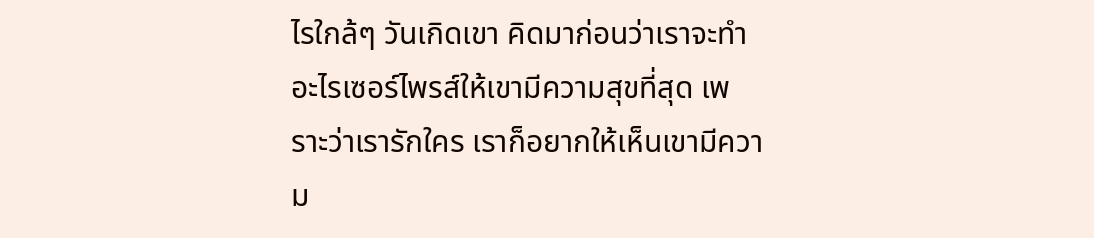ไรใกล้ๆ วันเกิดเขา คิดมาก่อนว่าเราจะทำอะไรเซอร์ไพรส์ให้เขามีความสุขที่สุด เพราะว่าเรารักใคร เราก็อยากให้เห็นเขามีความ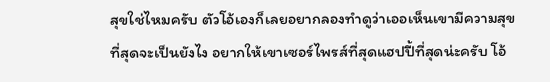สุขใช่ไหมครับ ตัวโอ้เองก็เลยอยากลองทำดูว่าเออเห็นเขามีความสุขที่สุดจะเป็นยังไง อยากให้เขาเซอร์ไพรส์ที่สุดแฮปปี้ที่สุดน่ะครับ โอ้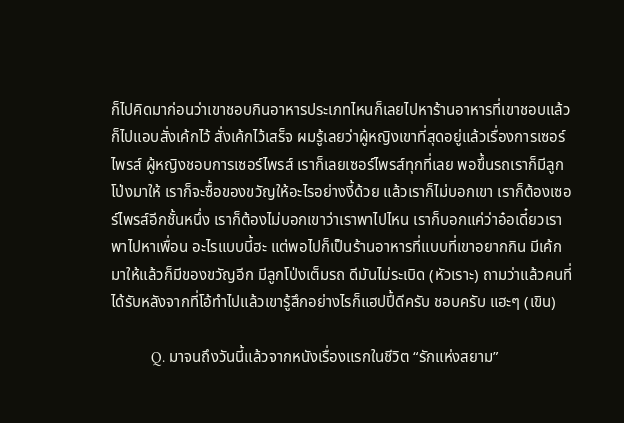ก็ไปคิดมาก่อนว่าเขาชอบกินอาหารประเภทไหนก็เลยไปหาร้านอาหารที่เขาชอบแล้วก็ไปแอบสั่งเค้กไว้ สั่งเค้กไว้เสร็จ ผมรู้เลยว่าผู้หญิงเขาที่สุดอยู่แล้วเรื่องการเซอร์ไพรส์ ผู้หญิงชอบการเซอร์ไพรส์ เราก็เลยเซอร์ไพรส์ทุกที่เลย พอขึ้นรถเราก็มีลูกโป่งมาให้ เราก็จะซื้อของขวัญให้อะไรอย่างงี้ด้วย แล้วเราก็ไม่บอกเขา เราก็ต้องเซอร์ไพรส์อีกชั้นหนึ่ง เราก็ต้องไม่บอกเขาว่าเราพาไปไหน เราก็บอกแค่ว่าอ๋อเดี๋ยวเราพาไปหาเพื่อน อะไรแบบนี้ฮะ แต่พอไปก็เป็นร้านอาหารที่แบบที่เขาอยากกิน มีเค้กมาให้แล้วก็มีของขวัญอีก มีลูกโป่งเต็มรถ ดีมันไม่ระเบิด (หัวเราะ) ถามว่าแล้วคนที่ได้รับหลังจากที่โอ้ทำไปแล้วเขารู้สึกอย่างไรก็แฮปปี้ดีครับ ชอบครับ แฮะๆ (เขิน)

          Q. มาจนถึงวันนี้แล้วจากหนังเรื่องแรกในชีวิต “รักแห่งสยาม”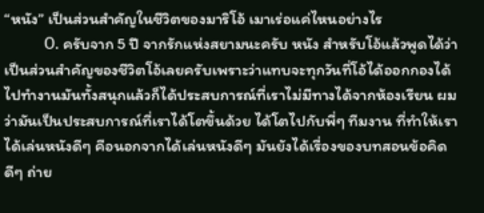“หนัง” เป็นส่วนสำคัญในชีวิตของมาริโอ้ เมาเร่อแค่ไหนอย่างไร
          O. ครับจาก 5 ปี จากรักแห่งสยามนะครับ หนัง สำหรับโอ้แล้วพูดได้ว่าเป็นส่วนสำคัญของชีวิตโอ้เลยครับเพราะว่าแทบจะทุกวันที่โอ้ได้ออกกองได้ไปทำงานมันทั้งสนุกแล้วก็ได้ประสบการณ์ที่เราไม่มีทางได้จากห้องเรียน ผมว่ามันเป็นประสบการณ์ที่เราได้โตขึ้นด้วย ได้โตไปกับพี่ๆ ทีมงาน ที่ทำให้เราได้เล่นหนังดีๆ คือนอกจากได้เล่นหนังดีๆ มันยังได้เรื่องของบทสอนข้อคิดดีๆ ถ่าย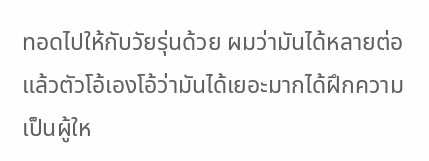ทอดไปให้กับวัยรุ่นด้วย ผมว่ามันได้หลายต่อ แล้วตัวโอ้เองโอ้ว่ามันได้เยอะมากได้ฝึกความเป็นผู้ให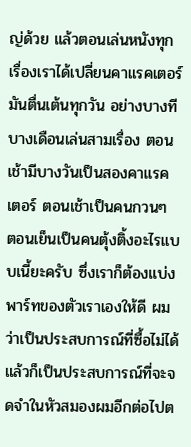ญ่ด้วย แล้วตอนเล่นหนังทุกเรื่องเราได้เปลี่ยนคาแรคเตอร์ มันตื่นเต้นทุกวัน อย่างบางทีบางเดือนเล่นสามเรื่อง ตอนเช้ามีบางวันเป็นสองคาแรคเตอร์ ตอนเช้าเป็นคนกวนๆ ตอนเย็นเป็นคนตุ้งติ้งอะไรแบบเนี้ยะครับ ซึ่งเราก็ต้องแบ่งพาร์ทของตัวเราเองให้ดี ผมว่าเป็นประสบการณ์ที่ซื้อไม่ได้ แล้วก็เป็นประสบการณ์ที่จะจดจำในหัวสมองผมอีกต่อไปต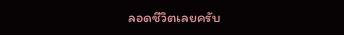ลอดชีวิตเลยครับ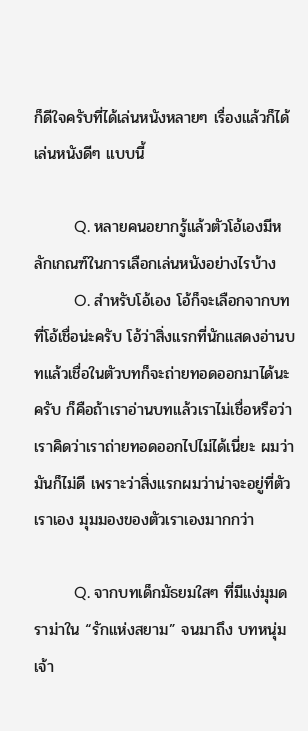ก็ดีใจครับที่ได้เล่นหนังหลายๆ เรื่องแล้วก็ได้เล่นหนังดีๆ แบบนี้

          Q. หลายคนอยากรู้แล้วตัวโอ้เองมีหลักเกณฑ์ในการเลือกเล่นหนังอย่างไรบ้าง
          O. สำหรับโอ้เอง โอ้ก็จะเลือกจากบทที่โอ้เชื่อน่ะครับ โอ้ว่าสิ่งแรกที่นักแสดงอ่านบทแล้วเชื่อในตัวบทก็จะถ่ายทอดออกมาได้นะครับ ก็คือถ้าเราอ่านบทแล้วเราไม่เชื่อหรือว่าเราคิดว่าเราถ่ายทอดออกไปไม่ได้เนี่ยะ ผมว่ามันก็ไม่ดี เพราะว่าสิ่งแรกผมว่าน่าจะอยู่ที่ตัวเราเอง มุมมองของตัวเราเองมากกว่า

          Q. จากบทเด็กมัธยมใสๆ ที่มีแง่มุมดราม่าใน “รักแห่งสยาม” จนมาถึง บทหนุ่มเจ้า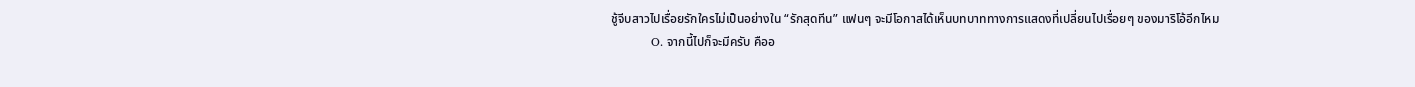ชู้จีบสาวไปเรื่อยรักใครไม่เป็นอย่างใน “รักสุดทีน” แฟนๆ จะมีโอกาสได้เห็นบทบาททางการแสดงที่เปลี่ยนไปเรื่อยๆ ของมาริโอ้อีกไหม
          O. จากนี้ไปก็จะมีครับ คืออ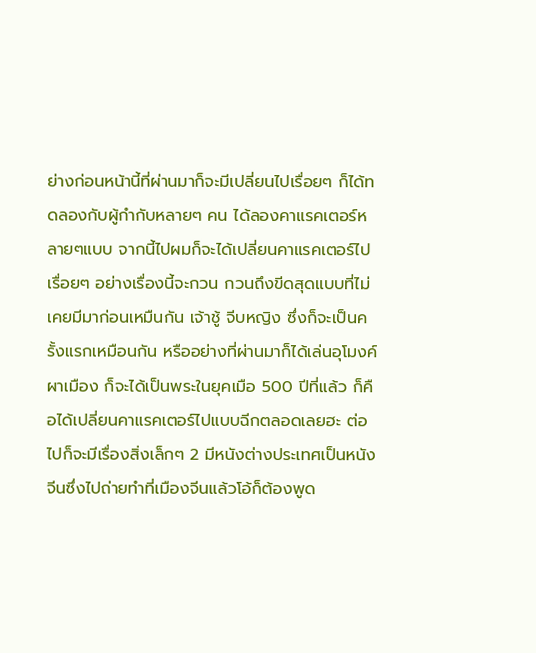ย่างก่อนหน้านี้ที่ผ่านมาก็จะมีเปลี่ยนไปเรื่อยๆ ก็ได้ทดลองกับผู้กำกับหลายๆ คน ได้ลองคาแรคเตอร์หลายๆแบบ จากนี้ไปผมก็จะได้เปลี่ยนคาแรคเตอร์ไปเรื่อยๆ อย่างเรื่องนี้จะกวน กวนถึงขีดสุดแบบที่ไม่เคยมีมาก่อนเหมืนกัน เจ้าชู้ จีบหญิง ซึ่งก็จะเป็นครั้งแรกเหมือนกัน หรืออย่างที่ผ่านมาก็ได้เล่นอุโมงค์ผาเมือง ก็จะได้เป็นพระในยุคเมือ 500 ปีที่แล้ว ก็คือได้เปลี่ยนคาแรคเตอร์ไปแบบฉีกตลอดเลยฮะ ต่อไปก็จะมีเรื่องสิ่งเล็กๆ 2 มีหนังต่างประเทศเป็นหนังจีนซึ่งไปถ่ายทำที่เมืองจีนแล้วโอ้ก็ต้องพูด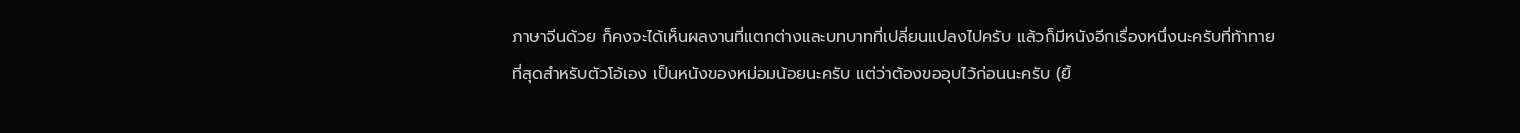ภาษาจีนด้วย ก็คงจะได้เห็นผลงานที่แตกต่างและบทบาทที่เปลี่ยนแปลงไปครับ แล้วก็มีหนังอีกเรื่องหนึ่งนะครับที่ท้าทายที่สุดสำหรับตัวโอ้เอง เป็นหนังของหม่อมน้อยนะครับ แต่ว่าต้องขออุบไว้ก่อนนะครับ (ยิ้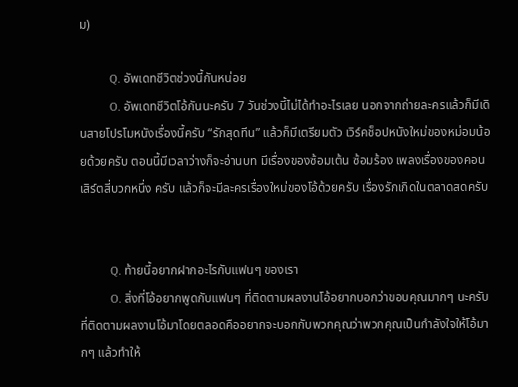ม)

          Q. อัพเดทชีวิตช่วงนี้กันหน่อย
          O. อัพเดทชีวิตโอ้กันนะครับ 7 วันช่วงนี้ไม่ได้ทำอะไรเลย นอกจากถ่ายละครแล้วก็มีเดินสายโปรโมหนังเรื่องนี้ครับ “รักสุดทีน” แล้วก็มีเตรียมตัว เวิร์คช็อปหนังใหม่ของหม่อมน้อยด้วยครับ ตอนนี้มีเวลาว่างก็จะอ่านบท มีเรื่องของซ้อมเต้น ซ้อมร้อง เพลงเรื่องของคอนเสิร์ตสี่บวกหนึ่ง ครับ แล้วก็จะมีละครเรื่องใหม่ของโอ้ด้วยครับ เรื่องรักเกิดในตลาดสดครับ


          Q. ท้ายนี้อยากฝากอะไรกับแฟนๆ ของเรา
          O. สิ่งที่โอ้อยากพูดกับแฟนๆ ที่ติดตามผลงานโอ้อยากบอกว่าขอบคุณมากๆ นะครับที่ติดตามผลงานโอ้มาโดยตลอดคืออยากจะบอกกับพวกคุณว่าพวกคุณเป็นกำลังใจให้โอ้มากๆ แล้วทำให้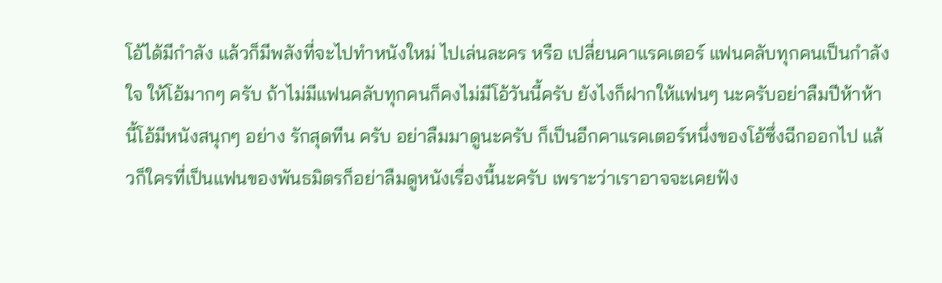โอ้ได้มีกำลัง แล้วก็มีพลังที่จะไปทำหนังใหม่ ไปเล่นละคร หรือ เปลี่ยนคาแรคเตอร์ แฟนคลับทุกคนเป็นกำลังใจ ให้โอ้มากๆ ครับ ถ้าไม่มีแฟนคลับทุกคนก็คงไม่มีโอ้วันนี้ครับ ยังไงก็ฝากให้แฟนๆ นะครับอย่าลืมปีห้าห้านี้โอ้มีหนังสนุกๆ อย่าง รักสุดทีน ครับ อย่าลืมมาดูนะครับ ก็เป็นอีกคาแรคเตอร์หนึ่งของโอ้ซึ่งฉีกออกไป แล้วก็ใครที่เป็นแฟนของพันธมิตรก็อย่าลืมดูหนังเรื่องนี้นะครับ เพราะว่าเราอาจจะเคยฟัง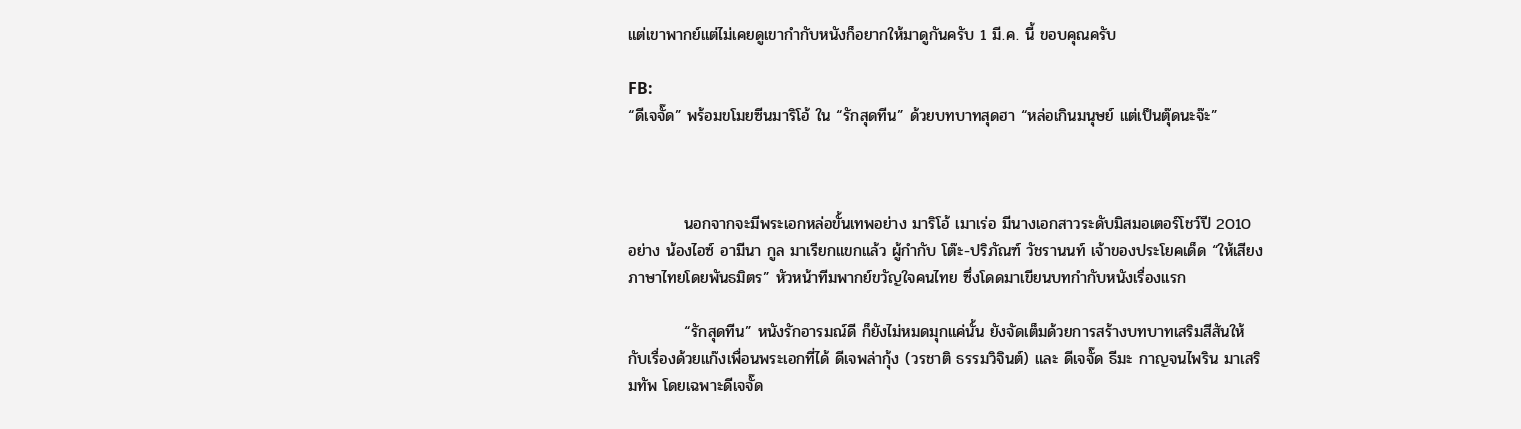แต่เขาพากย์แต่ไม่เคยดูเขากำกับหนังก็อยากให้มาดูกันครับ 1 มี.ค. นี้ ขอบคุณครับ

FB:
“ดีเจจั๊ด” พร้อมขโมยซีนมาริโอ้ ใน “รักสุดทีน” ด้วยบทบาทสุดฮา “หล่อเกินมนุษย์ แต่เป็นตุ๊ดนะจ๊ะ”



          นอกจากจะมีพระเอกหล่อขั้นเทพอย่าง มาริโอ้ เมาเร่อ มีนางเอกสาวระดับมิสมอเตอร์โชว์ปี 2010 อย่าง น้องไอซ์ อามีนา กูล มาเรียกแขกแล้ว ผู้กำกับ โต๊ะ-ปริภัณฑ์ วัชรานนท์ เจ้าของประโยคเด็ด “ให้เสียงภาษาไทยโดยพันธมิตร” หัวหน้าทีมพากย์ขวัญใจคนไทย ซึ่งโดดมาเขียนบทกำกับหนังเรื่องแรก

          “รักสุดทีน” หนังรักอารมณ์ดี ก็ยังไม่หมดมุกแค่นั้น ยังจัดเต็มด้วยการสร้างบทบาทเสริมสีสันให้กับเรื่องด้วยแก๊งเพื่อนพระเอกที่ได้ ดีเจพล่ากุ้ง (วรชาติ ธรรมวิจินต์) และ ดีเจจั๊ด ธีมะ กาญจนไพริน มาเสริมทัพ โดยเฉพาะดีเจจั๊ด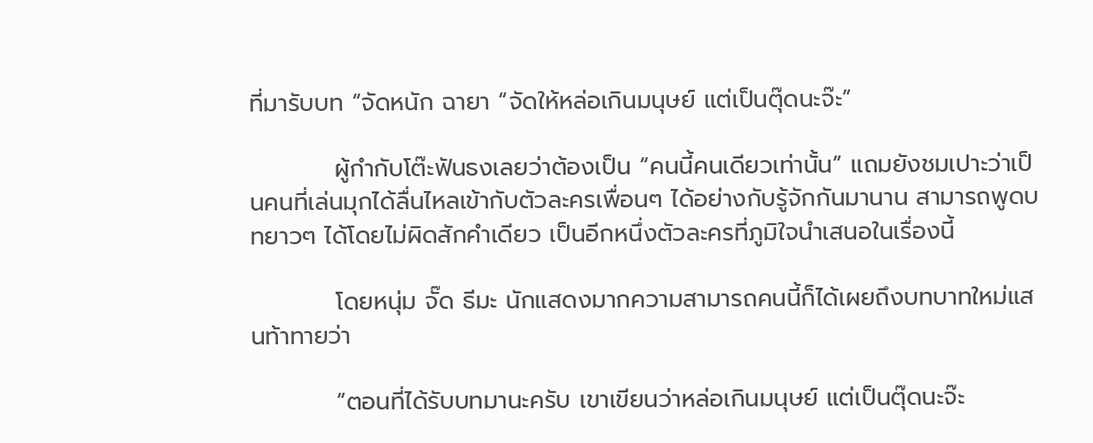ที่มารับบท “จัดหนัก ฉายา “จัดให้หล่อเกินมนุษย์ แต่เป็นตุ๊ดนะจ๊ะ”

          ผู้กำกับโต๊ะฟันธงเลยว่าต้องเป็น “คนนี้คนเดียวเท่านั้น” แถมยังชมเปาะว่าเป็นคนที่เล่นมุกได้ลื่นไหลเข้ากับตัวละครเพื่อนๆ ได้อย่างกับรู้จักกันมานาน สามารถพูดบทยาวๆ ได้โดยไม่ผิดสักคำเดียว เป็นอีกหนึ่งตัวละครที่ภูมิใจนำเสนอในเรื่องนี้

          โดยหนุ่ม จั๊ด ธีมะ นักแสดงมากความสามารถคนนี้ก็ได้เผยถึงบทบาทใหม่แสนท้าทายว่า

          “ตอนที่ได้รับบทมานะครับ เขาเขียนว่าหล่อเกินมนุษย์ แต่เป็นตุ๊ดนะจ๊ะ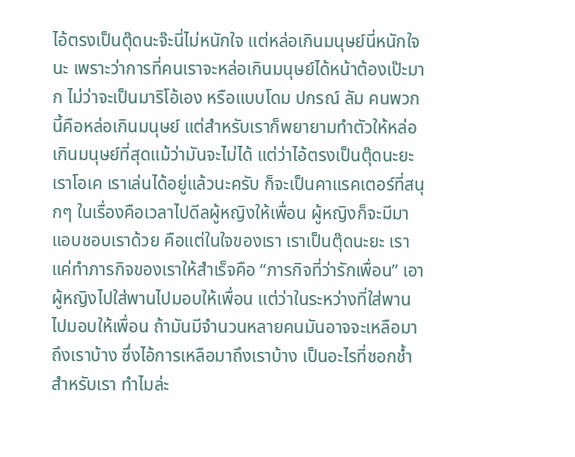ไอ้ตรงเป็นตุ๊ดนะจ๊ะนี่ไม่หนักใจ แต่หล่อเกินมนุษย์นี่หนักใจนะ เพราะว่าการที่คนเราจะหล่อเกินมนุษย์ได้หน้าต้องเป๊ะมาก ไม่ว่าจะเป็นมาริโอ้เอง หรือแบบโดม ปกรณ์ ลัม คนพวกนี้คือหล่อเกินมนุษย์ แต่สำหรับเราก็พยายามทำตัวให้หล่อเกินมนุษย์ที่สุดแม้ว่ามันจะไม่ได้ แต่ว่าไอ้ตรงเป็นตุ๊ดนะยะ เราโอเค เราเล่นได้อยู่แล้วนะครับ ก็จะเป็นคาแรคเตอร์ที่สนุกๆ ในเรื่องคือเวลาไปดีลผู้หญิงให้เพื่อน ผู้หญิงก็จะมีมาแอบชอบเราด้วย คือแต่ในใจของเรา เราเป็นตุ๊ดนะยะ เราแค่ทำภารกิจของเราให้สำเร็จคือ “ภารกิจที่ว่ารักเพื่อน” เอาผู้หญิงไปใส่พานไปมอบให้เพื่อน แต่ว่าในระหว่างที่ใส่พานไปมอบให้เพื่อน ถ้ามันมีจำนวนหลายคนมันอาจจะเหลือมาถึงเราบ้าง ซึ่งไอ้การเหลือมาถึงเราบ้าง เป็นอะไรที่ชอกช้ำสำหรับเรา ทำไมล่ะ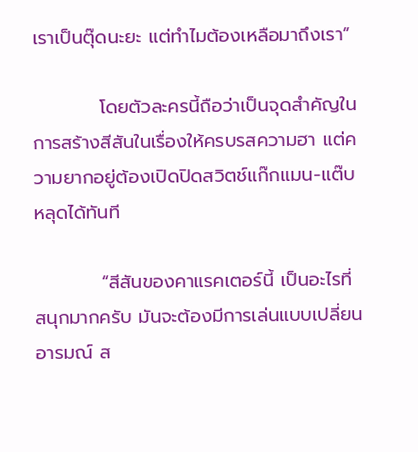เราเป็นตุ๊ดนะยะ แต่ทำไมต้องเหลือมาถึงเรา”

          โดยตัวละครนี้ถือว่าเป็นจุดสำคัญในการสร้างสีสันในเรื่องให้ครบรสความฮา แต่ความยากอยู่ต้องเปิดปิดสวิตช์แก๊กแมน-แต๊บหลุดได้ทันที

          “สีสันของคาแรคเตอร์นี้ เป็นอะไรที่สนุกมากครับ มันจะต้องมีการเล่นแบบเปลี่ยนอารมณ์ ส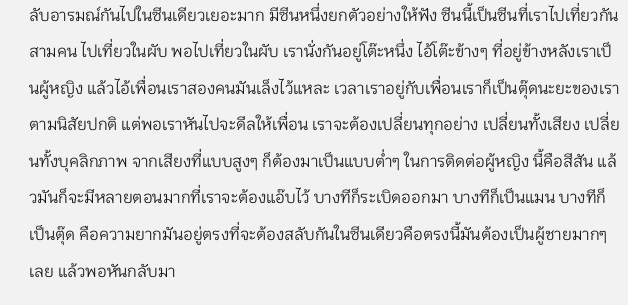ลับอารมณ์กันไปในซีนเดียวเยอะมาก มีซีนหนึ่งยกตัวอย่างให้ฟัง ซีนนี้เป็นซีนที่เราไปเที่ยวกันสามคน ไปเที่ยวในผับ พอไปเที่ยวในผับ เรานั่งกันอยู่โต๊ะหนึ่ง ไอ้โต๊ะข้างๆ ที่อยู่ข้างหลังเราเป็นผู้หญิง แล้วไอ้เพื่อนเราสองคนมันเล็งไว้แหละ เวลาเราอยู่กับเพื่อนเราก็เป็นตุ๊ดนะยะของเราตามนิสัยปกติ แต่พอเราหันไปจะดีลให้เพื่อน เราจะต้องเปลี่ยนทุกอย่าง เปลี่ยนทั้งเสียง เปลี่ยนทั้งบุคลิกภาพ จากเสียงที่แบบสูงๆ ก็ต้องมาเป็นแบบต่ำๆ ในการติดต่อผู้หญิง นี้คือสีสัน แล้วมันก็จะมีหลายตอนมากที่เราจะต้องแอ๊บไว้ บางทีก็ระเบิดออกมา บางทีก็เป็นแมน บางทีก็เป็นตุ๊ด คือความยากมันอยู่ตรงที่จะต้องสลับกันในซีนเดียวคือตรงนี้มันต้องเป็นผู้ชายมากๆ เลย แล้วพอหันกลับมา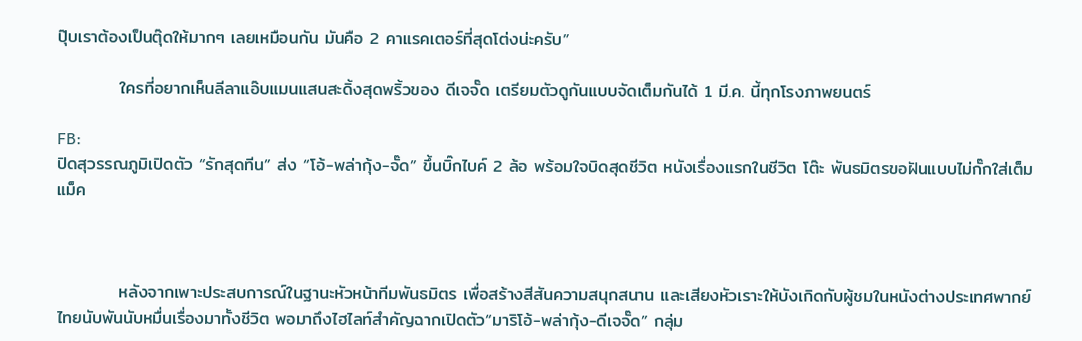ปุ๊บเราต้องเป็นตุ๊ดให้มากๆ เลยเหมือนกัน มันคือ 2 คาแรคเตอร์ที่สุดโต่งน่ะครับ”

          ใครที่อยากเห็นลีลาแอ๊บแมนแสนสะดิ้งสุดพริ้วของ ดีเจจั๊ด เตรียมตัวดูกันแบบจัดเต็มกันได้ 1 มี.ค. นี้ทุกโรงภาพยนตร์

FB:
ปิดสุวรรณภูมิเปิดตัว “รักสุดทีน” ส่ง “โอ้-พล่ากุ้ง-จั๊ด” ขึ้นบิ๊กไบค์ 2 ล้อ พร้อมใจบิดสุดชีวิต หนังเรื่องแรกในชีวิต โต๊ะ พันธมิตรขอฝันแบบไม่กั๊กใส่เต็มแม็ค



          หลังจากเพาะประสบการณ์ในฐานะหัวหน้าทีมพันธมิตร เพื่อสร้างสีสันความสนุกสนาน และเสียงหัวเราะให้บังเกิดกับผู้ชมในหนังต่างประเทศพากย์ไทยนับพันนับหมื่นเรื่องมาทั้งชีวิต พอมาถึงไฮไลท์สำคัญฉากเปิดตัว“มาริโอ้-พล่ากุ้ง-ดีเจจั๊ด” กลุ่ม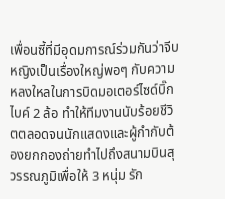เพื่อนซี้ที่มีอุดมการณ์ร่วมกันว่าจีบหญิงเป็นเรื่องใหญ่พอๆ กับความหลงใหลในการบิดมอเตอร์ไซด์บิ๊กไบค์ 2 ล้อ ทำให้ทีมงานนับร้อยชีวิตตลอดจนนักแสดงและผู้กำกับต้องยกกองถ่ายทำไปถึงสนามบินสุวรรณภูมิเพื่อให้ 3 หนุ่ม รัก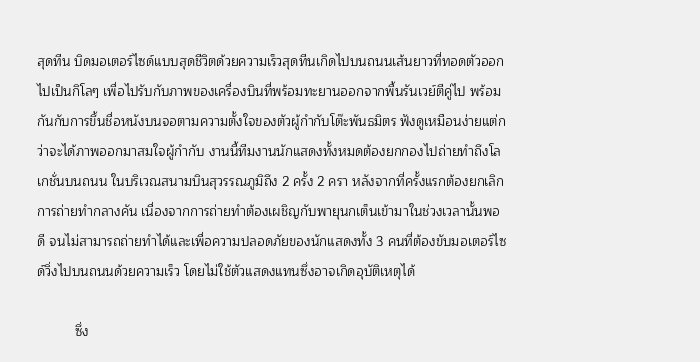สุดทีน บิดมอเตอร์ไซด์แบบสุดชีวิตด้วยความเร็วสุดทีนเกิดไปบนถนนเส้นยาวที่ทอดตัวออกไปเป็นกิโลๆ เพื่อไปรับกับภาพของเครื่องบินที่พร้อมทะยานออกจากพื้นรันเวย์ตีคู่ไป พร้อมกันกับการขึ้นชื่อหนังบนจอตามความตั้งใจของตัวผู้กำกับโต๊ะพันธมิตร ฟังดูเหมือนง่ายแต่กว่าจะได้ภาพออกมาสมใจผู้กำกับ งานนี้ทีมงานนักแสดงทั้งหมดต้องยกกองไปถ่ายทำถึงโลเกชั่นบนถนน ในบริเวณสนามบินสุวรรณภูมิถึง 2 ครั้ง 2 ครา หลังจากที่ครั้งแรกต้องยกเลิกการถ่ายทำกลางคัน เนื่องจากการถ่ายทำต้องเผชิญกับพายุนกเต็นเข้ามาในช่วงเวลานั้นพอดี จนไม่สามารถถ่ายทำได้และเพื่อความปลอดภัยของนักแสดงทั้ง 3 คนที่ต้องขับมอเตอร์ไซด์วิ่งไปบนถนนด้วยความเร็ว โดยไม่ใช้ตัวแสดงแทนซึ่งอาจเกิดอุบัติเหตุได้

          ซึ่ง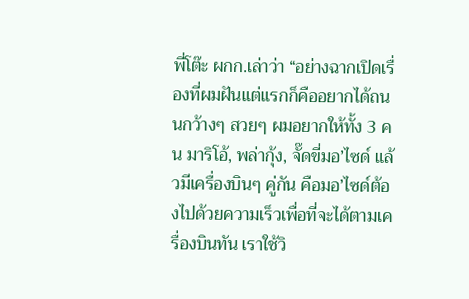พี่โต๊ะ ผกก.เล่าว่า “อย่างฉากเปิดเรื่องที่ผมฝันแต่แรกก็คืออยากได้ถนนกว้างๆ สวยๆ ผมอยากให้ทั้ง 3 คน มาริโอ้, พล่ากุ้ง, จั๊ดขี่มอ’ไซด์ แล้วมีเครื่องบินๆ คู่กัน คือมอ’ไซด์ต้องไปด้วยความเร็วเพื่อที่จะได้ตามเครื่องบินทัน เราใช้วิ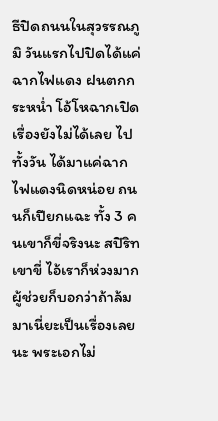ธีปิดถนนในสุวรรณภูมิ วันแรกไปปิดได้แค่ฉากไฟแดง ฝนตกกระหน่ำ โอ้โหฉากเปิดเรื่องยังไม่ได้เลย ไปทั้งวัน ได้มาแค่ฉากไฟแดงนิดหน่อย ถนนก็เปียกแฉะ ทั้ง 3 คนเขาก็ขี่จริงนะ สปิริทเขาขี่ ไอ้เราก็ห่วงมาก ผู้ช่วยก็บอกว่าถ้าล้มมาเนี่ยะเป็นเรื่องเลยนะ พระเอกไม่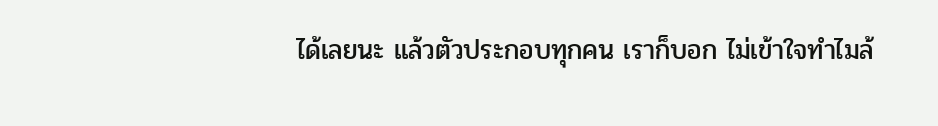ได้เลยนะ แล้วตัวประกอบทุกคน เราก็บอก ไม่เข้าใจทำไมล้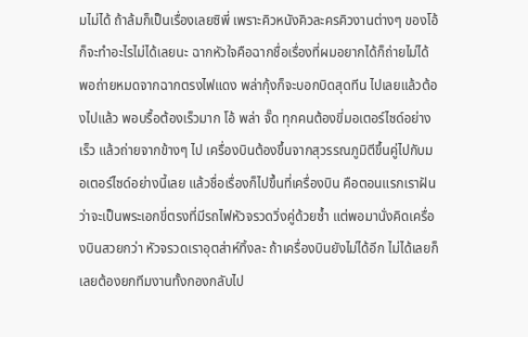มไม่ได้ ถ้าล้มก็เป็นเรื่องเลยซิพี่ เพราะคิวหนังคิวละครคิวงานต่างๆ ของโอ้ ก็จะทำอะไรไม่ได้เลยนะ ฉากหัวใจคือฉากชื่อเรื่องที่ผมอยากได้ก็ถ่ายไม่ได้ พอถ่ายหมดจากฉากตรงไฟแดง พล่ากุ้งก็จะบอกบิดสุดทีน ไปเลยแล้วต้องไปแล้ว พอบรื้อต้องเร็วมาก โอ้ พล่า จั๊ด ทุกคนต้องขี่มอเตอร์ไซด์อย่างเร็ว แล้วถ่ายจากข้างๆ ไป เครื่องบินต้องขึ้นจากสุวรรณภูมิตีขึ้นคู่ไปกับมอเตอร์ไซด์อย่างนี้เลย แล้วชื่อเรื่องก็ไปขึ้นที่เครื่องบิน คือตอนแรกเราฝันว่าจะเป็นพระเอกขี่ตรงที่มีรถไฟหัวจรวดวิ่งคู่ด้วยซ้ำ แต่พอมานั่งคิดเครื่องบินสวยกว่า หัวจรวดเราอุตส่าห์ทิ้งละ ถ้าเครื่องบินยังไม่ได้อีก ไม่ได้เลยก็เลยต้องยกทีมงานทั้งกองกลับไป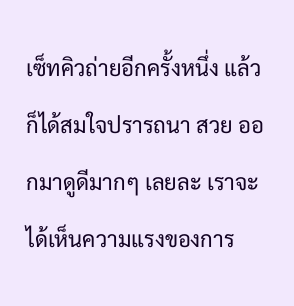เซ็ทคิวถ่ายอีกครั้งหนึ่ง แล้วก็ได้สมใจปรารถนา สวย ออกมาดูดีมากๆ เลยละ เราจะได้เห็นความแรงของการ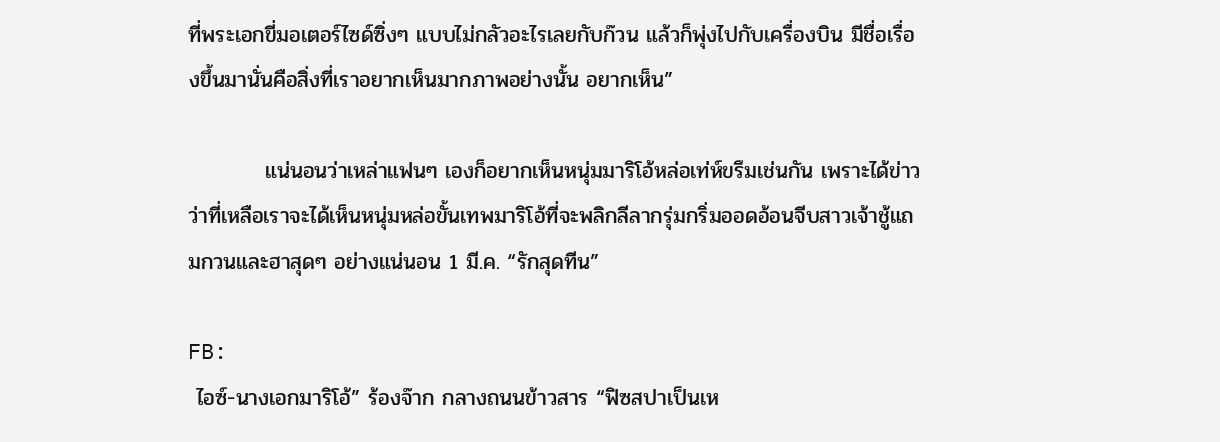ที่พระเอกขี่มอเตอร์ไซด์ซิ่งๆ แบบไม่กลัวอะไรเลยกับก๊วน แล้วก็พุ่งไปกับเครื่องบิน มีชื่อเรื่องขึ้นมานั่นคือสิ่งที่เราอยากเห็นมากภาพอย่างนั้น อยากเห็น”

          แน่นอนว่าเหล่าแฟนๆ เองก็อยากเห็นหนุ่มมาริโอ้หล่อเท่ห์ขรึมเช่นกัน เพราะได้ข่าวว่าที่เหลือเราจะได้เห็นหนุ่มหล่อขั้นเทพมาริโอ้ที่จะพลิกลีลากรุ่มกริ่มออดอ้อนจีบสาวเจ้าชู้แถมกวนและฮาสุดๆ อย่างแน่นอน 1 มี.ค. “รักสุดทีน”

FB:
 ไอซ์-นางเอกมาริโอ้” ร้องจ๊าก กลางถนนข้าวสาร “ฟิซสปาเป็นเห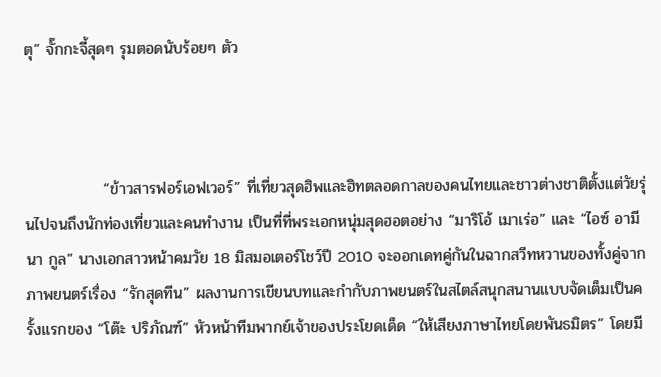ตุ” จั๊กกะจี้สุดๆ รุมตอดนับร้อยๆ ตัว



              “ข้าวสารฟอร์เอฟเวอร์” ที่เที่ยวสุดฮิพและฮิทตลอดกาลของคนไทยและชาวต่างชาติตั้งแต่วัยรุ่นไปจนถึงนักท่องเที่ยวและคนทำงาน เป็นที่ที่พระเอกหนุ่มสุดฮอตอย่าง “มาริโอ้ เมาเร่อ” และ “ไอซ์ อามีนา กูล” นางเอกสาวหน้าคมวัย 18 มิสมอเตอร์โชว์ปี 2010 จะออกเดทคู่กันในฉากสวีทหวานของทั้งคู่จากภาพยนตร์เรื่อง “รักสุดทีน” ผลงานการเขียนบทและกำกับภาพยนตร์ในสไตล์สนุกสนานแบบจัดเต็มเป็นครั้งแรกของ “โต๊ะ ปริภัณฑ์” หัวหน้าทีมพากย์เจ้าของประโยดเด็ด “ให้เสียงภาษาไทยโดยพันธมิตร” โดยมี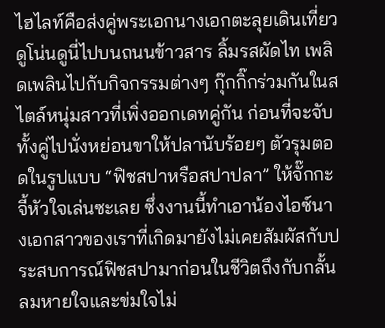ไฮไลท์คือส่งคู่พระเอกนางเอกตะลุยเดินเที่ยวดูโน่นดูนี่ไปบนถนนข้าวสาร ลิ้มรสผัดไท เพลิดเพลินไปกับกิจกรรมต่างๆ กุ๊กกิ๊กร่วมกันในสไตล์หนุ่มสาวที่เพิ่งออกเดทคู่กัน ก่อนที่จะจับทั้งคู่ไปนั่งหย่อนขาให้ปลานับร้อยๆ ตัวรุมตอดในรูปแบบ “ฟิชสปาหรือสปาปลา” ให้จั๊กกะจี้หัวใจเล่นซะเลย ซึ่งงานนี้ทำเอาน้องไอซ์นางเอกสาวของเราที่เกิดมายังไม่เคยสัมผัสกับประสบการณ์ฟิชสปามาก่อนในชีวิตถึงกับกลั้นลมหายใจและข่มใจไม่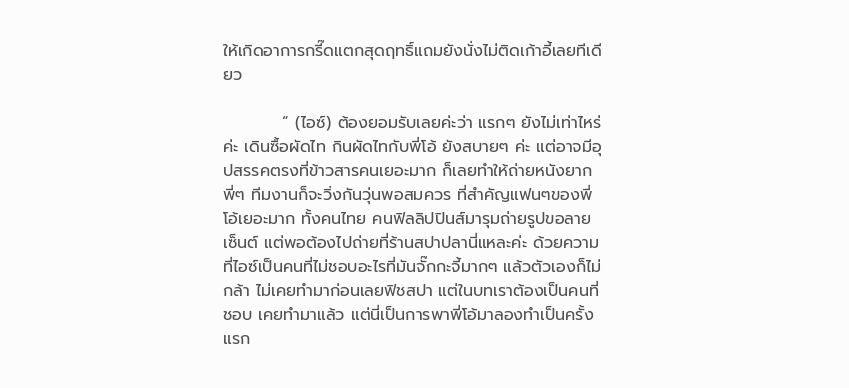ให้เกิดอาการกรี๊ดแตกสุดฤทธิ์แถมยังนั่งไม่ติดเก้าอี้เลยทีเดียว

          “ (ไอซ์) ต้องยอมรับเลยค่ะว่า แรกๆ ยังไม่เท่าไหร่ค่ะ เดินซื้อผัดไท กินผัดไทกับพี่โอ้ ยังสบายๆ ค่ะ แต่อาจมีอุปสรรคตรงที่ข้าวสารคนเยอะมาก ก็เลยทำให้ถ่ายหนังยาก พี่ๆ ทีมงานก็จะวิ่งกันวุ่นพอสมควร ที่สำคัญแฟนๆของพี่โอ้เยอะมาก ทั้งคนไทย คนฟิลลิปปินส์มารุมถ่ายรูปขอลายเซ็นต์ แต่พอต้องไปถ่ายที่ร้านสปาปลานี่แหละค่ะ ด้วยความที่ไอซ์เป็นคนที่ไม่ชอบอะไรที่มันจั๊กกะจี้มากๆ แล้วตัวเองก็ไม่กล้า ไม่เคยทำมาก่อนเลยฟิชสปา แต่ในบทเราต้องเป็นคนที่ชอบ เคยทำมาแล้ว แต่นี่เป็นการพาพี่โอ้มาลองทำเป็นครั้งแรก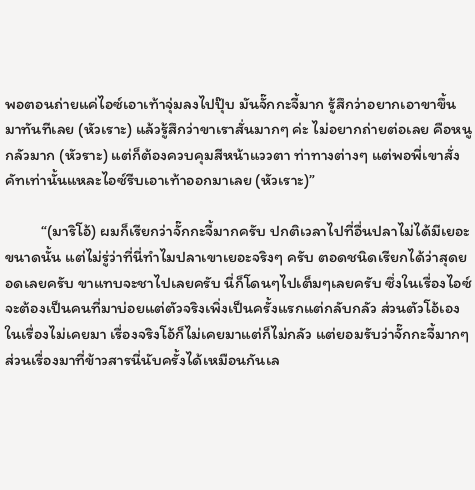พอตอนถ่ายแค่ไอซ์เอาเท้าจุ่มลงไปปุ๊บ มันจั๊กกะจี้มาก รู้สึกว่าอยากเอาขาขึ้นมาทันทีเลย (หัวเราะ) แล้วรู้สึกว่าขาเราสั่นมากๆ ค่ะ ไม่อยากถ่ายต่อเลย คือหนูกลัวมาก (หัวราะ) แต่ก็ต้องควบคุมสีหน้าแววตา ท่าทางต่างๆ แต่พอพี่เขาสั่งคัทเท่านั้นแหละไอซ์รีบเอาเท้าออกมาเลย (หัวเราะ)”

          “(มาริโอ้) ผมก็เรียกว่าจั๊กกะจี้มากครับ ปกติเวลาไปที่อื่นปลาไม่ได้มีเยอะขนาดนั้น แต่ไม่รู่ว่าที่นี่ทำไมปลาเขาเยอะจริงๆ ครับ ตอดชนิดเรียกได้ว่าสุดยอดเลยครับ ขาแทบจะชาไปเลยครับ นี่ก็โดนๆไปเต็มๆเลยครับ ซึ่งในเรื่องไอซ์จะต้องเป็นคนที่มาบ่อยแต่ตัวจริงเพิ่งเป็นครั้งแรกแต่กลับกลัว ส่วนตัวโอ้เองในเรื่องไม่เคยมา เรื่องจริงโอ้ก็ไม่เคยมาแต่ก็ไม่กลัว แต่ยอมรับว่าจั๊กกะจี้มากๆ ส่วนเรื่องมาที่ข้าวสารนี่นับครั้งได้เหมือนกันเล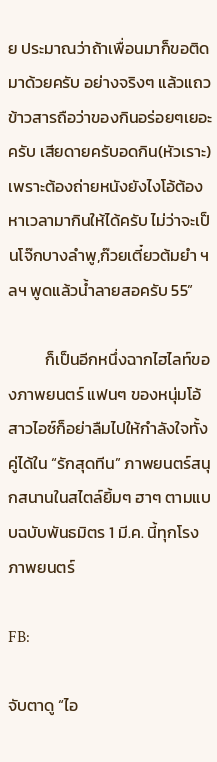ย ประมาณว่าถ้าเพื่อนมาก็ขอติดมาด้วยครับ อย่างจริงๆ แล้วแถวข้าวสารถือว่าของกินอร่อยๆเยอะครับ เสียดายครับอดกิน(หัวเราะ)เพราะต้องถ่ายหนังยังไงโอ้ต้องหาเวลามากินให้ได้ครับ ไม่ว่าจะเป็นโจ๊กบางลำพู,ก๊วยเตี๋ยวต้มยำ ฯลฯ พูดแล้วน้ำลายสอครับ 55”

          ก็เป็นอีกหนึ่งฉากไฮไลท์ของภาพยนตร์ แฟนๆ ของหนุ่มโอ้สาวไอซ์ก็อย่าลืมไปให้กำลังใจทั้งคู่ได้ใน “รักสุดทีน” ภาพยนตร์สนุกสนานในสไตล์ยิ้มๆ ฮาๆ ตามแบบฉบับพันธมิตร 1 มี.ค. นี้ทุกโรงภาพยนตร์

FB:

จับตาดู “ไอ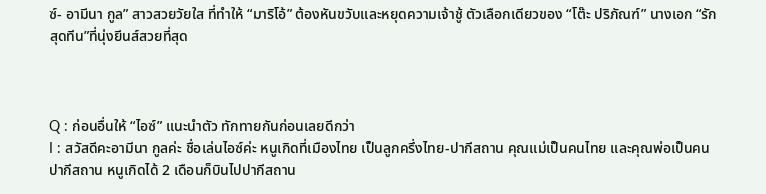ซ์- อามีนา กูล” สาวสวยวัยใส ที่ทำให้ “มาริโอ้” ต้องหันขวับและหยุดความเจ้าชู้ ตัวเลือกเดียวของ “โต๊ะ ปริภัณฑ์” นางเอก “รักสุดทีน”ที่นุ่งยีนส์สวยที่สุด



Q : ก่อนอื่นให้ “ไอซ์” แนะนำตัว ทักทายกันก่อนเลยดีกว่า
I : สวัสดีคะอามีนา กูลค่ะ ชื่อเล่นไอซ์ค่ะ หนูเกิดที่เมืองไทย เป็นลูกครึ่งไทย-ปากีสถาน คุณแม่เป็นคนไทย และคุณพ่อเป็นคนปากีสถาน หนูเกิดได้ 2 เดือนก็บินไปปากีสถาน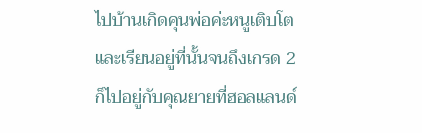ไปบ้านเกิดคุนพ่อค่ะหนูเติบโตและเรียนอยู่ที่นั้นจนถึงเกรด 2 ก็ไปอยู่กับคุณยายที่ฮอลแลนด์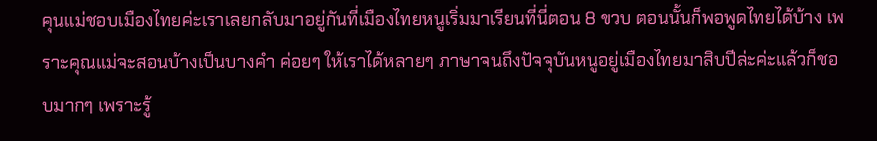คุนแม่ชอบเมืองไทยค่ะเราเลยกลับมาอยู่กันที่เมืองไทยหนูเริ่มมาเรียนที่นี่ตอน 8 ขวบ ตอนนั้นก็พอพูดไทยได้บ้าง เพราะคุณแม่จะสอนบ้างเป็นบางคำ ค่อยๆ ให้เราได้หลายๆ ภาษาจนถึงปัจจุบันหนูอยู่เมืองไทยมาสิบปีล่ะค่ะแล้วก็ชอบมากๆ เพราะรู้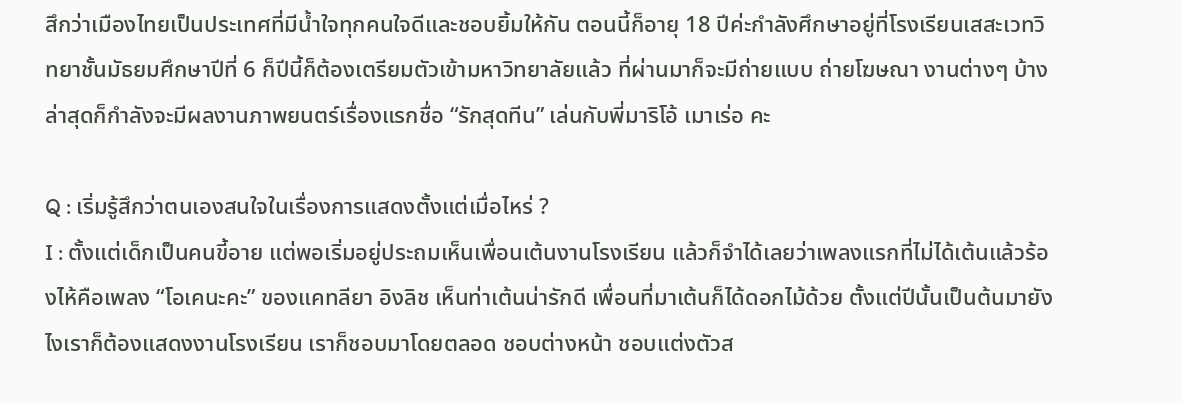สึกว่าเมืองไทยเป็นประเทศที่มีน้ำใจทุกคนใจดีและชอบยิ้มให้กัน ตอนนี้ก็อายุ 18 ปีค่ะกำลังศึกษาอยู่ที่โรงเรียนเสสะเวทวิทยาชั้นมัธยมศึกษาปีที่ 6 ก็ปีนี้ก็ต้องเตรียมตัวเข้ามหาวิทยาลัยแล้ว ที่ผ่านมาก็จะมีถ่ายแบบ ถ่ายโฆษณา งานต่างๆ บ้าง ล่าสุดก็กำลังจะมีผลงานภาพยนตร์เรื่องแรกชื่อ “รักสุดทีน” เล่นกับพี่มาริโอ้ เมาเร่อ คะ

Q : เริ่มรู้สึกว่าตนเองสนใจในเรื่องการแสดงตั้งแต่เมื่อไหร่ ?
I : ตั้งแต่เด็กเป็นคนขี้อาย แต่พอเริ่มอยู่ประถมเห็นเพื่อนเต้นงานโรงเรียน แล้วก็จำได้เลยว่าเพลงแรกที่ไม่ได้เต้นแล้วร้องไห้คือเพลง “โอเคนะคะ” ของแคทลียา อิงลิช เห็นท่าเต้นน่ารักดี เพื่อนที่มาเต้นก็ได้ดอกไม้ด้วย ตั้งแต่ปีนั้นเป็นต้นมายังไงเราก็ต้องแสดงงานโรงเรียน เราก็ชอบมาโดยตลอด ชอบต่างหน้า ชอบแต่งตัวส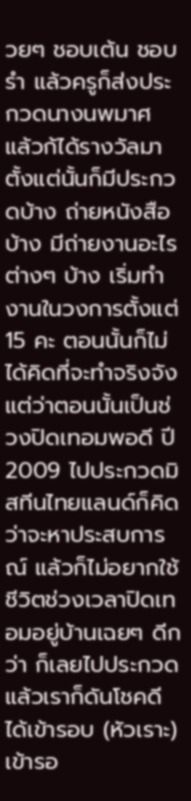วยๆ ชอบเต้น ชอบรำ แล้วครูก็ส่งประกวดนางนพมาศ แล้วก้ได้รางวัลมา ตั้งแต่นั้นก็มีประกวดบ้าง ถ่ายหนังสือบ้าง มีถ่ายงานอะไรต่างๆ บ้าง เริ่มทำงานในวงการตั้งแต่ 15 คะ ตอนนั้นก็ไม่ได้คิดที่จะทำจริงจัง แต่ว่าตอนนั้นเป็นช่วงปิดเทอมพอดี ปี 2009 ไปประกวดมิสทีนไทยแลนด์ก็คิดว่าจะหาประสบการณ์ แล้วก็ไม่อยากใช้ชีวิตช่วงเวลาปิดเทอมอยู่บ้านเฉยๆ ดีกว่า ก็เลยไปประกวด แล้วเราก็ดันโชคดีได้เข้ารอบ (หัวเราะ) เข้ารอ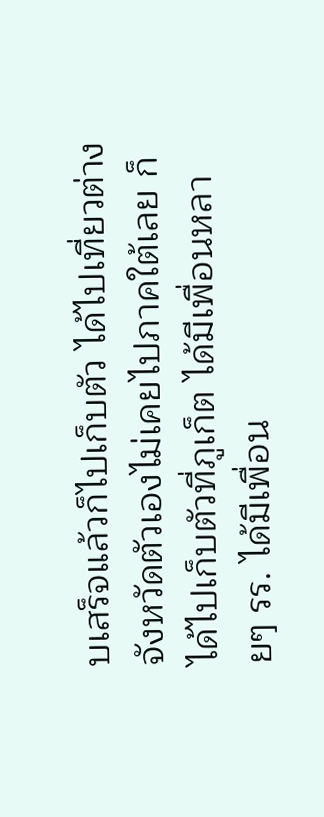บเสร็จแล้วก็ไปเก็บตัว ได้ไปเที่ยวต่างจังหวัดตัวเองไม่เคยไปภาคใต้เลย ก็ได้ไปเก็บตัวที่ภูเก็ต ได้มีเพื่อนหลายๆ รร. ได้มีเพื่อน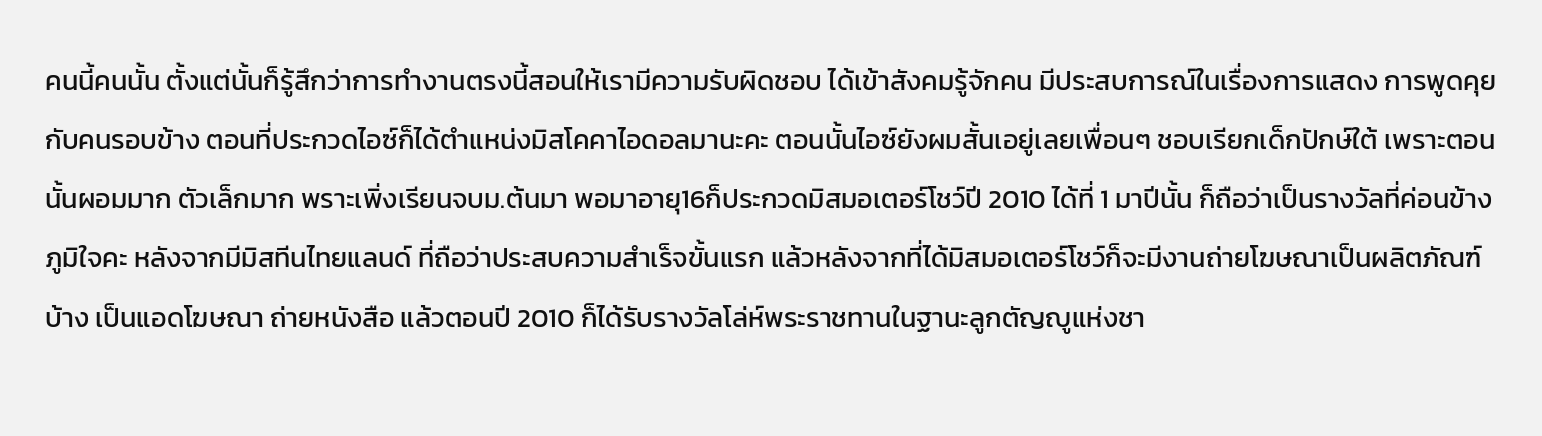คนนี้คนนั้น ตั้งแต่นั้นก็รู้สึกว่าการทำงานตรงนี้สอนให้เรามีความรับผิดชอบ ได้เข้าสังคมรู้จักคน มีประสบการณ์ในเรื่องการแสดง การพูดคุยกับคนรอบข้าง ตอนที่ประกวดไอซ์ก็ได้ตำแหน่งมิสโคคาไอดอลมานะคะ ตอนนั้นไอซ์ยังผมสั้นเอยู่เลยเพื่อนๆ ชอบเรียกเด็กปักษ์ใต้ เพราะตอนนั้นผอมมาก ตัวเล็กมาก พราะเพิ่งเรียนจบม.ต้นมา พอมาอายุ16ก็ประกวดมิสมอเตอร์โชว์ปี 2010 ได้ที่ 1 มาปีนั้น ก็ถือว่าเป็นรางวัลที่ค่อนข้างภูมิใจคะ หลังจากมีมิสทีนไทยแลนด์ ที่ถือว่าประสบความสำเร็จขั้นแรก แล้วหลังจากที่ได้มิสมอเตอร์โชว์ก็จะมีงานถ่ายโฆษณาเป็นผลิตภัณฑ์บ้าง เป็นแอดโฆษณา ถ่ายหนังสือ แล้วตอนปี 2010 ก็ได้รับรางวัลโล่ห์พระราชทานในฐานะลูกตัญญูแห่งชา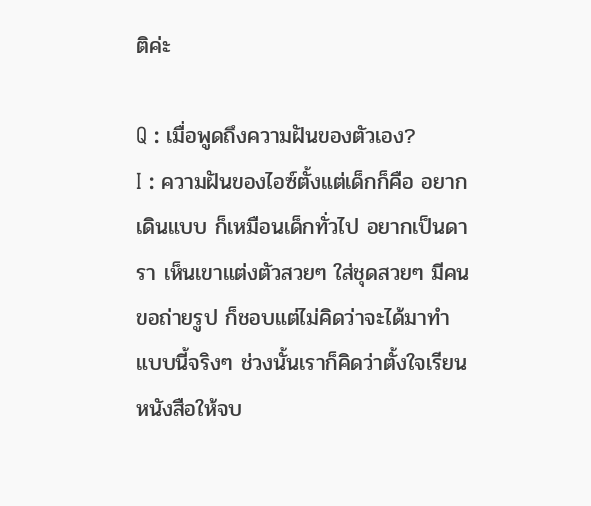ติค่ะ

Q : เมื่อพูดถึงความฝันของตัวเอง?
I : ความฝันของไอซ์ตั้งแต่เด็กก็คือ อยากเดินแบบ ก็เหมือนเด็กทั่วไป อยากเป็นดารา เห็นเขาแต่งตัวสวยๆ ใส่ชุดสวยๆ มีคนขอถ่ายรูป ก็ชอบแต่ไม่คิดว่าจะได้มาทำแบบนี้จริงๆ ช่วงนั้นเราก็คิดว่าตั้งใจเรียนหนังสือให้จบ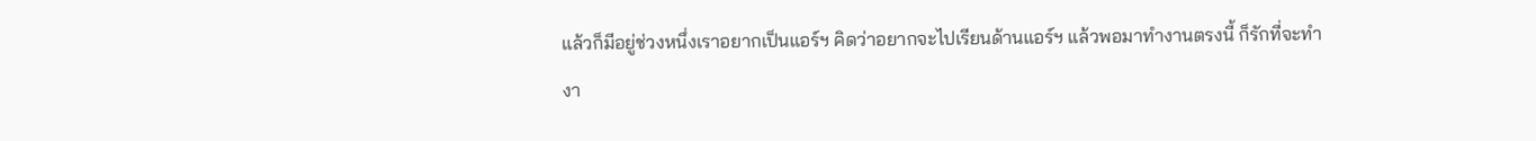แล้วก็มีอยู่ช่วงหนึ่งเราอยากเป็นแอร์ฯ คิดว่าอยากจะไปเรียนด้านแอร์ฯ แล้วพอมาทำงานตรงนี้ ก็รักที่จะทำงา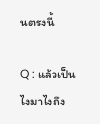นตรงนี้

Q : แล้วเป็นไงมาไงถึง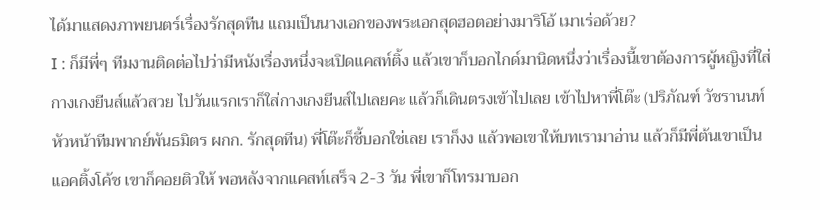ได้มาแสดงภาพยนตร์เรื่องรักสุดทีน แถมเป็นนางเอกของพระเอกสุดฮอตอย่างมาริโอ้ เมาเร่อด้วย?
I : ก็มีพี่ๆ ทีมงานติดต่อไปว่ามีหนังเรื่องหนึ่งจะเปิดแคสท์ติ้ง แล้วเขาก็บอกไกด์มานิดหนึ่งว่าเรื่องนี้เขาต้องการผู้หญิงที่ใส่กางเกงยีนส์แล้วสวย ไปวันแรกเราก็ใส่กางเกงยีนส์ไปเลยคะ แล้วก็เดินตรงเข้าไปเลย เข้าไปหาพี่โต๊ะ (ปริภัณฑ์ วัชรานนท์ หัวหน้าทีมพากย์พันธมิตร ผกก. รักสุดทีน) พี่โต๊ะก็ชี้บอกใช่เลย เราก็งง แล้วพอเขาให้บทเรามาอ่าน แล้วก็มีพี่ต้นเขาเป็นแอคติ้งโค้ช เขาก็คอยติวให้ พอหลังจากแคสท์เสร็จ 2-3 วัน พี่เขาก็โทรมาบอก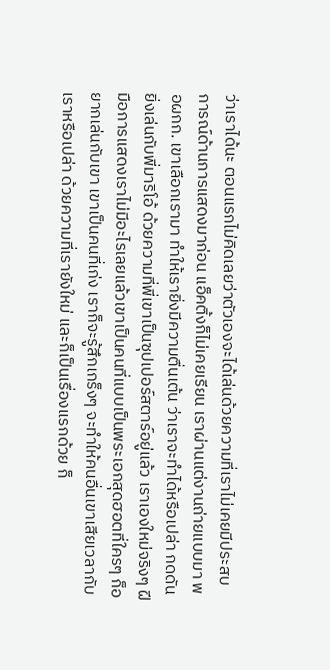ว่าเราได้นะ ตอนแรกไม่คิดเลยว่าตัวเองจะได้เล่นด้วยความที่เราไม่เคยมีประสบการณ์ด้านการแสดงมาก่อน แอ็คติ้งก็ไม่เคยเรียน เราผ่านแต่งานถ่ายแบบมา พอผกก. เขาเลือกเรามา ทำให้เรายิ่งมีความตื่นเต้น ว่าเราจะทำได้หรือเปล่า กดดันยิ่งเล่นกับพี่มาริโอ้ ด้วยความที่พี่เขาเป็นซุปเปอร์สตาร์อยู่แล้ว เราเองใหม่จริงๆ ฝีมือการแสดงเราไม่มีอะไรเลยแล้วเขาเป็นคนที่แบบเป็นพระเอกสุดฮอตที่ใครๆ ก็อยากเล่นกับเขา เขาเป็นคนที่เก่ง เราก็จะรู้สึกเกร็งๆ จะทำให้คนอื่นเขาเสียเวลากับเราหรือเปล่า ด้วยความที่เรายังใหม่ และก็เป็นเรื่องแรกด้วย ก็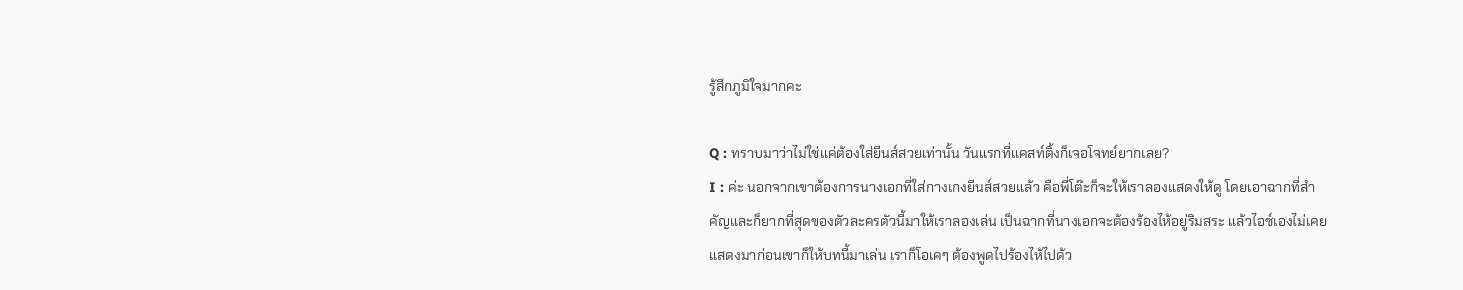รู้สึกภูมิใจมากคะ

Q : ทราบมาว่าไม่ใช่แค่ต้องใส่ยีนส์สวยเท่านั้น วันแรกที่แคสท์ติ้งก็เจอโจทย์ยากเลย?
I : ค่ะ นอกจากเขาต้องการนางเอกที่ใส่กางเกงยีนส์สวยแล้ว คือพี่โต๊ะก็จะให้เราลองแสดงให้ดู โดยเอาฉากที่สำคัญและก็ยากที่สุดของตัวละครตัวนี้มาให้เราลองเล่น เป็นฉากที่นางเอกจะต้องร้องไห้อยู่ริมสระ แล้วไอซ์เองไม่เคยแสดงมาก่อนเขาก็ให้บทนี้มาเล่น เราก็โอเคๆ ต้องพูดไปร้องไห้ไปด้ว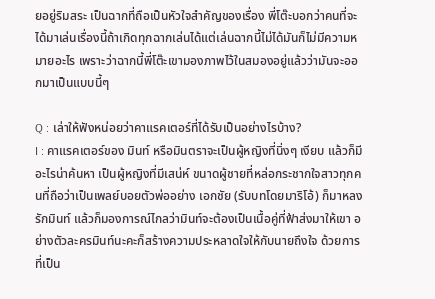ยอยู่ริมสระ เป็นฉากที่ถือเป็นหัวใจสำคัญของเรื่อง พี่โต๊ะบอกว่าคนที่จะได้มาเล่นเรื่องนี้ถ้าเกิดทุกฉากเล่นได้แต่เล่นฉากนี้ไม่ได้มันก็ไม่มีความหมายอะไร เพราะว่าฉากนี้พี่โต๊ะเขามองภาพไว้ในสมองอยู่แล้วว่ามันจะออกมาเป็นแบบนี้ๆ

Q : เล่าให้ฟังหน่อยว่าคาแรคเตอร์ที่ได้รับเป็นอย่างไรบ้าง?
I : คาแรคเตอร์ของ มินท์ หรือมินตราจะเป็นผู้หญิงที่นิ่งๆ เงียบ แล้วก็มีอะไรน่าค้นหา เป็นผู้หญิงที่มีเสน่ห์ ขนาดผู้ชายที่หล่อกระชากใจสาวทุกคนที่ถือว่าเป็นเพลย์บอยตัวพ่ออย่าง เอกชัย (รับบทโดยมาริโอ้) ก็มาหลงรักมินท์ แล้วก็มองการณ์ไกลว่ามินท์จะต้องเป็นเนื้อคู่ที่ฟ้าส่งมาให้เขา อย่างตัวละครมินท์นะคะก็สร้างความประหลาดใจให้กับนายถึงใจ ด้วยการที่เป็น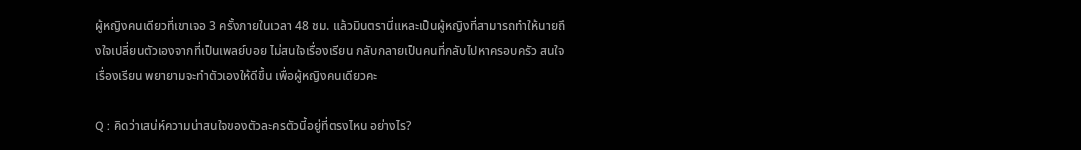ผู้หญิงคนเดียวที่เขาเจอ 3 ครั้งภายในเวลา 48 ชม. แล้วมินตรานี่แหละเป็นผู้หญิงที่สามารถทำให้นายถึงใจเปลี่ยนตัวเองจากที่เป็นเพลย์บอย ไม่สนใจเรื่องเรียน กลับกลายเป็นคนที่กลับไปหาครอบครัว สนใจเรื่องเรียน พยายามจะทำตัวเองให้ดีขึ้น เพื่อผู้หญิงคนเดียวคะ

Q : คิดว่าเสน่ห์ความน่าสนใจของตัวละครตัวนี้อยู่ที่ตรงไหน อย่างไร?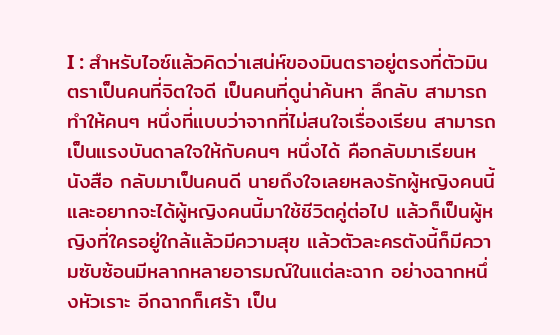I : สำหรับไอซ์แล้วคิดว่าเสน่ห์ของมินตราอยู่ตรงที่ตัวมินตราเป็นคนที่จิตใจดี เป็นคนที่ดูน่าค้นหา ลึกลับ สามารถทำให้คนๆ หนึ่งที่แบบว่าจากที่ไม่สนใจเรื่องเรียน สามารถเป็นแรงบันดาลใจให้กับคนๆ หนึ่งได้ คือกลับมาเรียนหนังสือ กลับมาเป็นคนดี นายถึงใจเลยหลงรักผู้หญิงคนนี้ และอยากจะได้ผู้หญิงคนนี้มาใช้ชีวิตคู่ต่อไป แล้วก็เป็นผู้หญิงที่ใครอยู่ใกล้แล้วมีความสุข แล้วตัวละครตังนี้ก็มีความซับซ้อนมีหลากหลายอารมณ์ในแต่ละฉาก อย่างฉากหนึ่งหัวเราะ อีกฉากก็เศร้า เป็น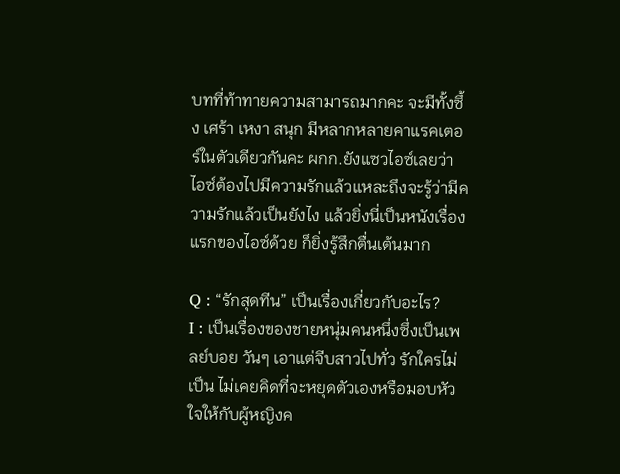บทที่ท้าทายความสามารถมากคะ จะมีทั้งซึ้ง เศร้า เหงา สนุก มีหลากหลายคาแรคเตอร์ในตัวเดียวกันคะ ผกก.ยังแซวไอซ์เลยว่าไอซ์ต้องไปมีความรักแล้วแหละถึงจะรู้ว่ามีความรักแล้วเป็นยังไง แล้วยิ่งนี่เป็นหนังเรื่องแรกของไอซ์ด้วย ก็ยิ่งรู้สึกตื่นเต้นมาก

Q : “รักสุดทีน” เป็นเรื่องเกี่ยวกับอะไร?
I : เป็นเรื่องของชายหนุ่มคนหนึ่งซึ่งเป็นเพลย์บอย วันๆ เอาแต่จีบสาวไปทั่ว รักใครไม่เป็น ไม่เคยคิดที่จะหยุดตัวเองหรือมอบหัวใจให้กับผู้หญิงค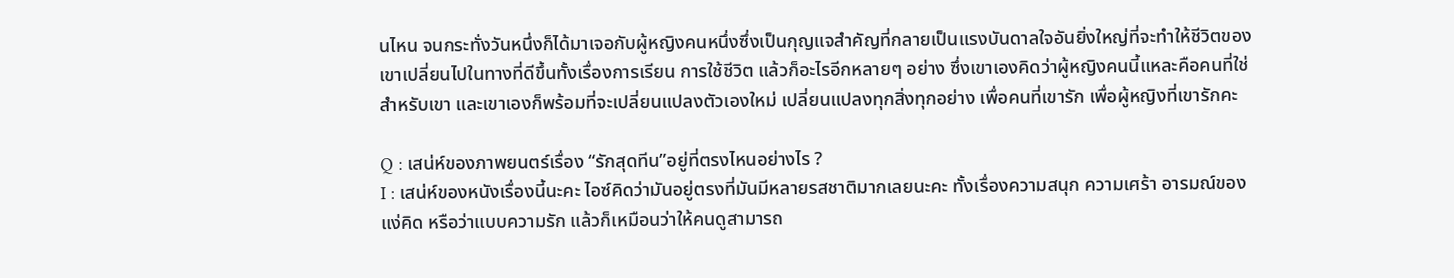นไหน จนกระทั่งวันหนึ่งก็ได้มาเจอกับผู้หญิงคนหนึ่งซึ่งเป็นกุญแจสำคัญที่กลายเป็นแรงบันดาลใจอันยิ่งใหญ่ที่จะทำให้ชีวิตของเขาเปลี่ยนไปในทางที่ดีขึ้นทั้งเรื่องการเรียน การใช้ชีวิต แล้วก็อะไรอีกหลายๆ อย่าง ซึ่งเขาเองคิดว่าผู้หญิงคนนี้แหละคือคนที่ใช่สำหรับเขา และเขาเองก็พร้อมที่จะเปลี่ยนแปลงตัวเองใหม่ เปลี่ยนแปลงทุกสิ่งทุกอย่าง เพื่อคนที่เขารัก เพื่อผู้หญิงที่เขารักคะ

Q : เสน่ห์ของภาพยนตร์เรื่อง “รักสุดทีน”อยู่ที่ตรงไหนอย่างไร ?
I : เสน่ห์ของหนังเรื่องนี้นะคะ ไอซ์คิดว่ามันอยู่ตรงที่มันมีหลายรสชาติมากเลยนะคะ ทั้งเรื่องความสนุก ความเศร้า อารมณ์ของแง่คิด หรือว่าแบบความรัก แล้วก็เหมือนว่าให้คนดูสามารถ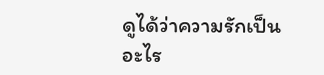ดูได้ว่าความรักเป็นอะไร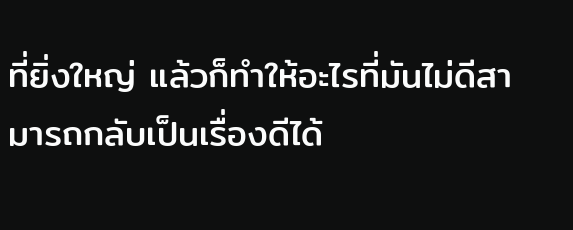ที่ยิ่งใหญ่ แล้วก็ทำให้อะไรที่มันไม่ดีสามารถกลับเป็นเรื่องดีได้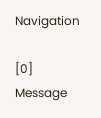Navigation

[0] Message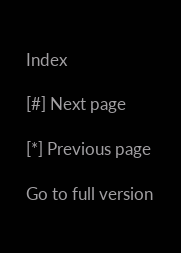Index

[#] Next page

[*] Previous page

Go to full version